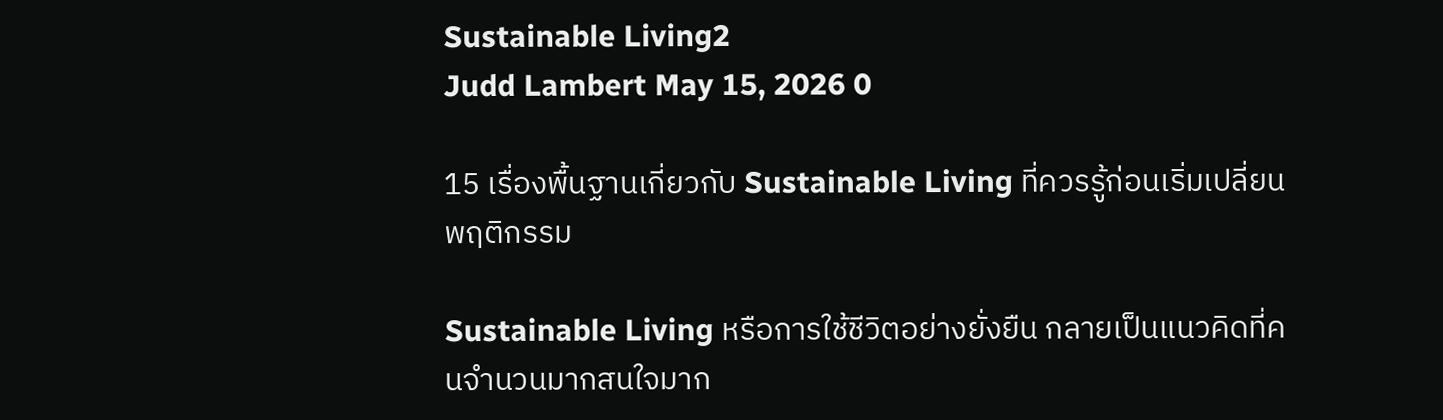Sustainable Living2
Judd Lambert May 15, 2026 0

15 เรื่องพื้นฐานเกี่ยวกับ Sustainable Living ที่ควรรู้ก่อนเริ่มเปลี่ยนพฤติกรรม

Sustainable Living หรือการใช้ชีวิตอย่างยั่งยืน กลายเป็นแนวคิดที่คนจำนวนมากสนใจมาก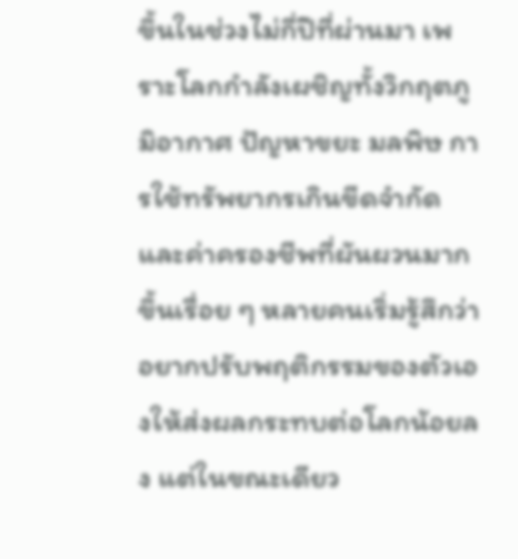ขึ้นในช่วงไม่กี่ปีที่ผ่านมา เพราะโลกกำลังเผชิญทั้งวิกฤตภูมิอากาศ ปัญหาขยะ มลพิษ การใช้ทรัพยากรเกินขีดจำกัด และค่าครองชีพที่ผันผวนมากขึ้นเรื่อย ๆ หลายคนเริ่มรู้สึกว่าอยากปรับพฤติกรรมของตัวเองให้ส่งผลกระทบต่อโลกน้อยลง แต่ในขณะเดียว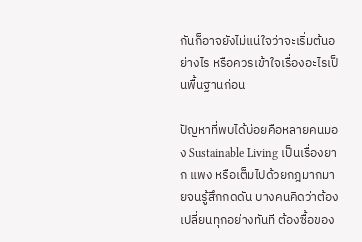กันก็อาจยังไม่แน่ใจว่าจะเริ่มต้นอย่างไร หรือควรเข้าใจเรื่องอะไรเป็นพื้นฐานก่อน

ปัญหาที่พบได้บ่อยคือหลายคนมอง Sustainable Living เป็นเรื่องยาก แพง หรือเต็มไปด้วยกฎมากมายจนรู้สึกกดดัน บางคนคิดว่าต้องเปลี่ยนทุกอย่างทันที ต้องซื้อของ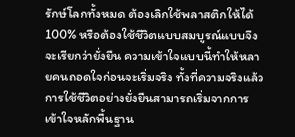รักษ์โลกทั้งหมด ต้องเลิกใช้พลาสติกให้ได้ 100% หรือต้องใช้ชีวิตแบบสมบูรณ์แบบจึงจะเรียกว่ายั่งยืน ความเข้าใจแบบนี้ทำให้หลายคนถอดใจก่อนจะเริ่มจริง ทั้งที่ความจริงแล้วการใช้ชีวิตอย่างยั่งยืนสามารถเริ่มจากการเข้าใจหลักพื้นฐาน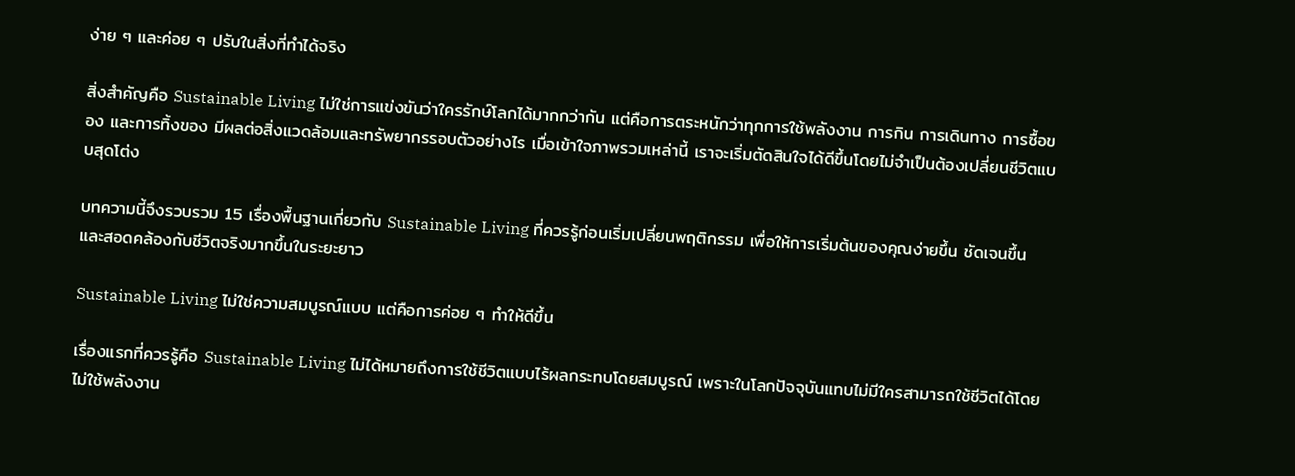ง่าย ๆ และค่อย ๆ ปรับในสิ่งที่ทำได้จริง

สิ่งสำคัญคือ Sustainable Living ไม่ใช่การแข่งขันว่าใครรักษ์โลกได้มากกว่ากัน แต่คือการตระหนักว่าทุกการใช้พลังงาน การกิน การเดินทาง การซื้อของ และการทิ้งของ มีผลต่อสิ่งแวดล้อมและทรัพยากรรอบตัวอย่างไร เมื่อเข้าใจภาพรวมเหล่านี้ เราจะเริ่มตัดสินใจได้ดีขึ้นโดยไม่จำเป็นต้องเปลี่ยนชีวิตแบบสุดโต่ง

บทความนี้จึงรวบรวม 15 เรื่องพื้นฐานเกี่ยวกับ Sustainable Living ที่ควรรู้ก่อนเริ่มเปลี่ยนพฤติกรรม เพื่อให้การเริ่มต้นของคุณง่ายขึ้น ชัดเจนขึ้น และสอดคล้องกับชีวิตจริงมากขึ้นในระยะยาว

Sustainable Living ไม่ใช่ความสมบูรณ์แบบ แต่คือการค่อย ๆ ทำให้ดีขึ้น

เรื่องแรกที่ควรรู้คือ Sustainable Living ไม่ได้หมายถึงการใช้ชีวิตแบบไร้ผลกระทบโดยสมบูรณ์ เพราะในโลกปัจจุบันแทบไม่มีใครสามารถใช้ชีวิตได้โดยไม่ใช้พลังงาน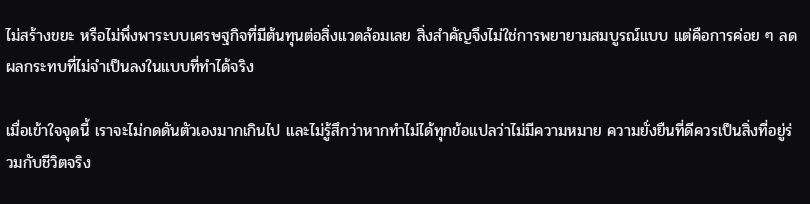ไม่สร้างขยะ หรือไม่พึ่งพาระบบเศรษฐกิจที่มีต้นทุนต่อสิ่งแวดล้อมเลย สิ่งสำคัญจึงไม่ใช่การพยายามสมบูรณ์แบบ แต่คือการค่อย ๆ ลดผลกระทบที่ไม่จำเป็นลงในแบบที่ทำได้จริง

เมื่อเข้าใจจุดนี้ เราจะไม่กดดันตัวเองมากเกินไป และไม่รู้สึกว่าหากทำไม่ได้ทุกข้อแปลว่าไม่มีความหมาย ความยั่งยืนที่ดีควรเป็นสิ่งที่อยู่ร่วมกับชีวิตจริง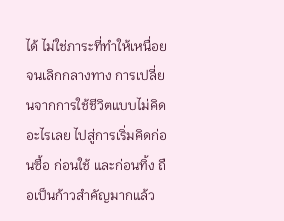ได้ ไม่ใช่ภาระที่ทำให้เหนื่อยจนเลิกกลางทาง การเปลี่ยนจากการใช้ชีวิตแบบไม่คิดอะไรเลย ไปสู่การเริ่มคิดก่อนซื้อ ก่อนใช้ และก่อนทิ้ง ถือเป็นก้าวสำคัญมากแล้ว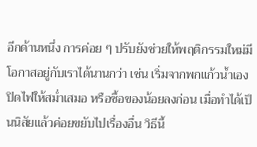อีกด้านหนึ่ง การค่อย ๆ ปรับยังช่วยให้พฤติกรรมใหม่มีโอกาสอยู่กับเราได้นานกว่า เช่น เริ่มจากพกแก้วน้ำเอง ปิดไฟให้สม่ำเสมอ หรือซื้อของน้อยลงก่อน เมื่อทำได้เป็นนิสัยแล้วค่อยขยับไปเรื่องอื่น วิธีนี้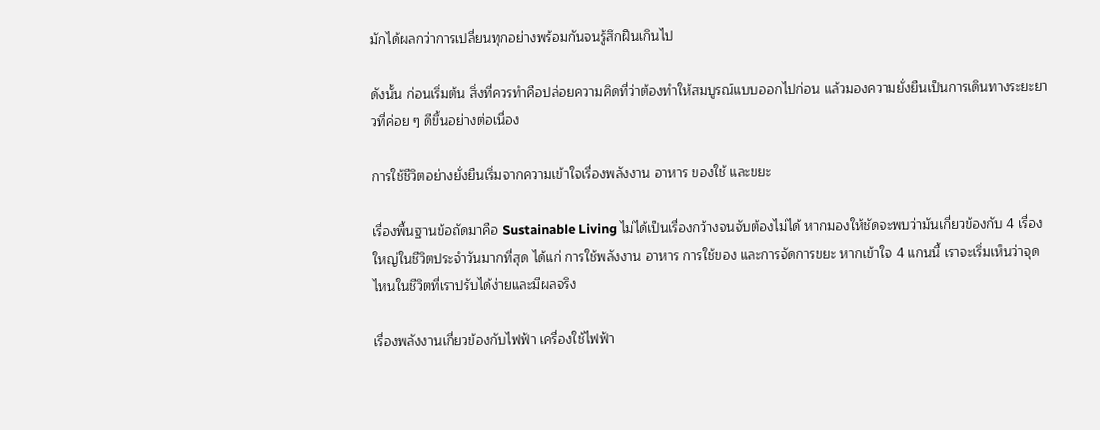มักได้ผลกว่าการเปลี่ยนทุกอย่างพร้อมกันจนรู้สึกฝืนเกินไป

ดังนั้น ก่อนเริ่มต้น สิ่งที่ควรทำคือปล่อยความคิดที่ว่าต้องทำให้สมบูรณ์แบบออกไปก่อน แล้วมองความยั่งยืนเป็นการเดินทางระยะยาวที่ค่อย ๆ ดีขึ้นอย่างต่อเนื่อง

การใช้ชีวิตอย่างยั่งยืนเริ่มจากความเข้าใจเรื่องพลังงาน อาหาร ของใช้ และขยะ

เรื่องพื้นฐานข้อถัดมาคือ Sustainable Living ไม่ได้เป็นเรื่องกว้างจนจับต้องไม่ได้ หากมองให้ชัดจะพบว่ามันเกี่ยวข้องกับ 4 เรื่องใหญ่ในชีวิตประจำวันมากที่สุด ได้แก่ การใช้พลังงาน อาหาร การใช้ของ และการจัดการขยะ หากเข้าใจ 4 แกนนี้ เราจะเริ่มเห็นว่าจุดไหนในชีวิตที่เราปรับได้ง่ายและมีผลจริง

เรื่องพลังงานเกี่ยวข้องกับไฟฟ้า เครื่องใช้ไฟฟ้า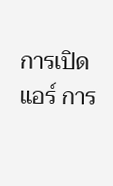การเปิดแอร์ การ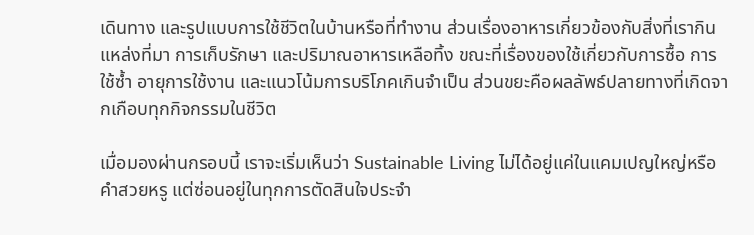เดินทาง และรูปแบบการใช้ชีวิตในบ้านหรือที่ทำงาน ส่วนเรื่องอาหารเกี่ยวข้องกับสิ่งที่เรากิน แหล่งที่มา การเก็บรักษา และปริมาณอาหารเหลือทิ้ง ขณะที่เรื่องของใช้เกี่ยวกับการซื้อ การใช้ซ้ำ อายุการใช้งาน และแนวโน้มการบริโภคเกินจำเป็น ส่วนขยะคือผลลัพธ์ปลายทางที่เกิดจากเกือบทุกกิจกรรมในชีวิต

เมื่อมองผ่านกรอบนี้ เราจะเริ่มเห็นว่า Sustainable Living ไม่ได้อยู่แค่ในแคมเปญใหญ่หรือคำสวยหรู แต่ซ่อนอยู่ในทุกการตัดสินใจประจำ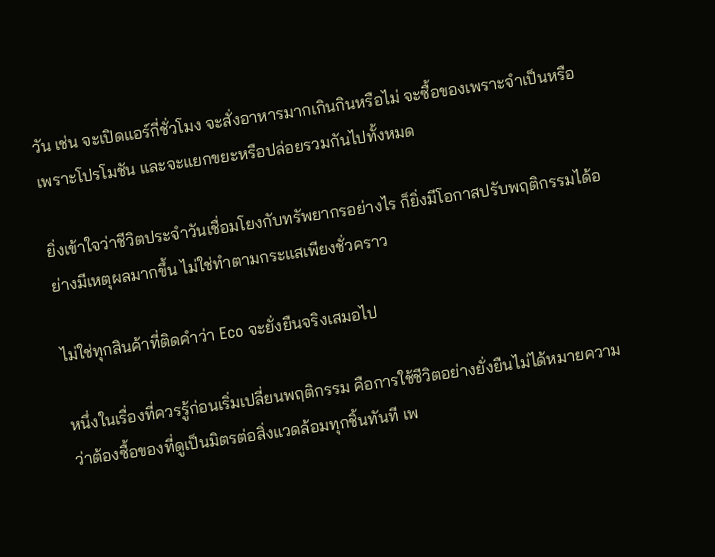วัน เช่น จะเปิดแอร์กี่ชั่วโมง จะสั่งอาหารมากเกินกินหรือไม่ จะซื้อของเพราะจำเป็นหรือเพราะโปรโมชัน และจะแยกขยะหรือปล่อยรวมกันไปทั้งหมด

ยิ่งเข้าใจว่าชีวิตประจำวันเชื่อมโยงกับทรัพยากรอย่างไร ก็ยิ่งมีโอกาสปรับพฤติกรรมได้อย่างมีเหตุผลมากขึ้น ไม่ใช่ทำตามกระแสเพียงชั่วคราว

ไม่ใช่ทุกสินค้าที่ติดคำว่า Eco จะยั่งยืนจริงเสมอไป

หนึ่งในเรื่องที่ควรรู้ก่อนเริ่มเปลี่ยนพฤติกรรม คือการใช้ชีวิตอย่างยั่งยืนไม่ได้หมายความว่าต้องซื้อของที่ดูเป็นมิตรต่อสิ่งแวดล้อมทุกชิ้นทันที เพ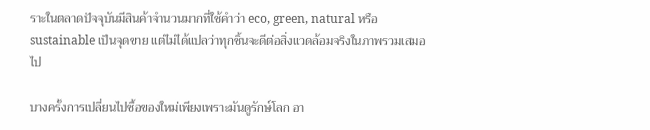ราะในตลาดปัจจุบันมีสินค้าจำนวนมากที่ใช้คำว่า eco, green, natural หรือ sustainable เป็นจุดขาย แต่ไม่ได้แปลว่าทุกชิ้นจะดีต่อสิ่งแวดล้อมจริงในภาพรวมเสมอไป

บางครั้งการเปลี่ยนไปซื้อของใหม่เพียงเพราะมันดูรักษ์โลก อา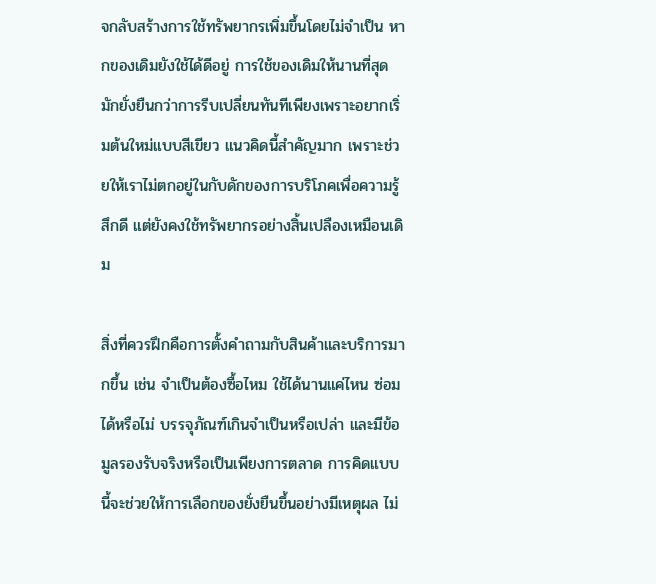จกลับสร้างการใช้ทรัพยากรเพิ่มขึ้นโดยไม่จำเป็น หากของเดิมยังใช้ได้ดีอยู่ การใช้ของเดิมให้นานที่สุดมักยั่งยืนกว่าการรีบเปลี่ยนทันทีเพียงเพราะอยากเริ่มต้นใหม่แบบสีเขียว แนวคิดนี้สำคัญมาก เพราะช่วยให้เราไม่ตกอยู่ในกับดักของการบริโภคเพื่อความรู้สึกดี แต่ยังคงใช้ทรัพยากรอย่างสิ้นเปลืองเหมือนเดิม

สิ่งที่ควรฝึกคือการตั้งคำถามกับสินค้าและบริการมากขึ้น เช่น จำเป็นต้องซื้อไหม ใช้ได้นานแค่ไหน ซ่อมได้หรือไม่ บรรจุภัณฑ์เกินจำเป็นหรือเปล่า และมีข้อมูลรองรับจริงหรือเป็นเพียงการตลาด การคิดแบบนี้จะช่วยให้การเลือกของยั่งยืนขึ้นอย่างมีเหตุผล ไม่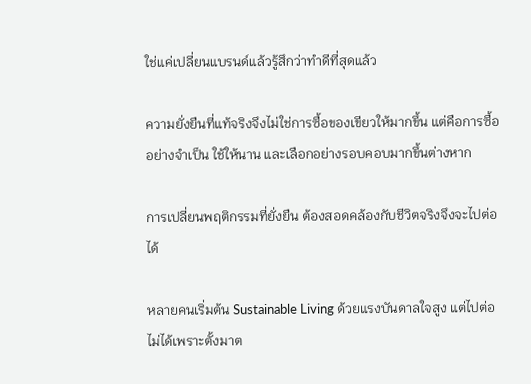ใช่แค่เปลี่ยนแบรนด์แล้วรู้สึกว่าทำดีที่สุดแล้ว

ความยั่งยืนที่แท้จริงจึงไม่ใช่การซื้อของเขียวให้มากขึ้น แต่คือการซื้ออย่างจำเป็น ใช้ให้นาน และเลือกอย่างรอบคอบมากขึ้นต่างหาก

การเปลี่ยนพฤติกรรมที่ยั่งยืน ต้องสอดคล้องกับชีวิตจริงจึงจะไปต่อได้

หลายคนเริ่มต้น Sustainable Living ด้วยแรงบันดาลใจสูง แต่ไปต่อไม่ได้เพราะตั้งมาต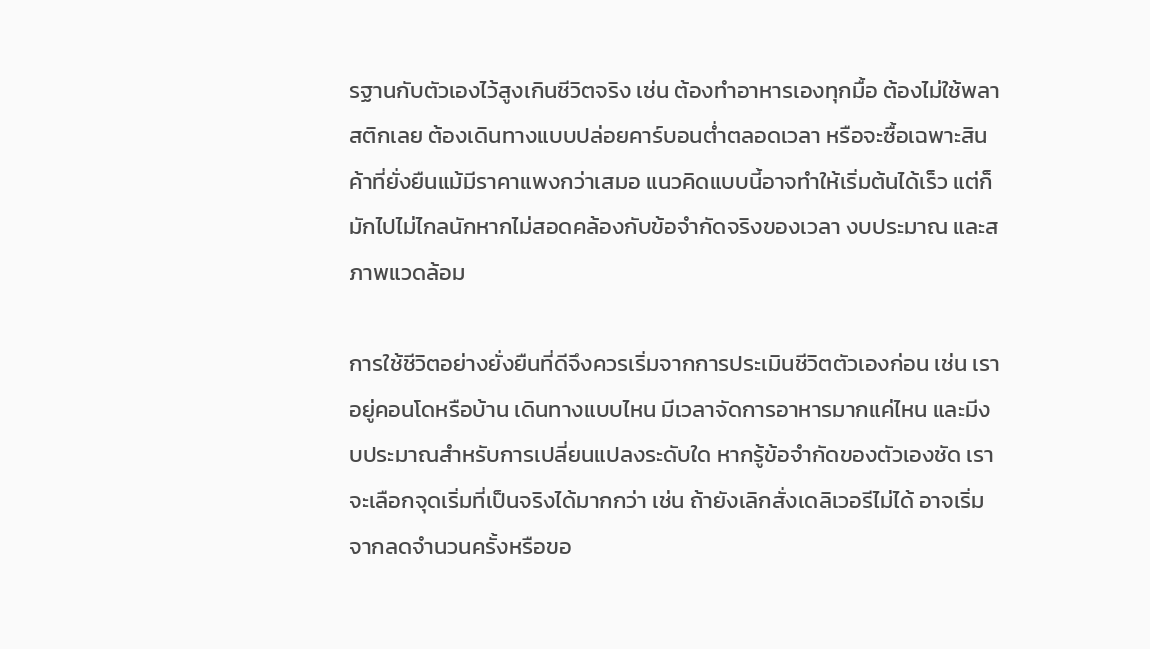รฐานกับตัวเองไว้สูงเกินชีวิตจริง เช่น ต้องทำอาหารเองทุกมื้อ ต้องไม่ใช้พลาสติกเลย ต้องเดินทางแบบปล่อยคาร์บอนต่ำตลอดเวลา หรือจะซื้อเฉพาะสินค้าที่ยั่งยืนแม้มีราคาแพงกว่าเสมอ แนวคิดแบบนี้อาจทำให้เริ่มต้นได้เร็ว แต่ก็มักไปไม่ไกลนักหากไม่สอดคล้องกับข้อจำกัดจริงของเวลา งบประมาณ และสภาพแวดล้อม

การใช้ชีวิตอย่างยั่งยืนที่ดีจึงควรเริ่มจากการประเมินชีวิตตัวเองก่อน เช่น เราอยู่คอนโดหรือบ้าน เดินทางแบบไหน มีเวลาจัดการอาหารมากแค่ไหน และมีงบประมาณสำหรับการเปลี่ยนแปลงระดับใด หากรู้ข้อจำกัดของตัวเองชัด เราจะเลือกจุดเริ่มที่เป็นจริงได้มากกว่า เช่น ถ้ายังเลิกสั่งเดลิเวอรีไม่ได้ อาจเริ่มจากลดจำนวนครั้งหรือขอ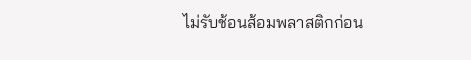ไม่รับช้อนส้อมพลาสติกก่อน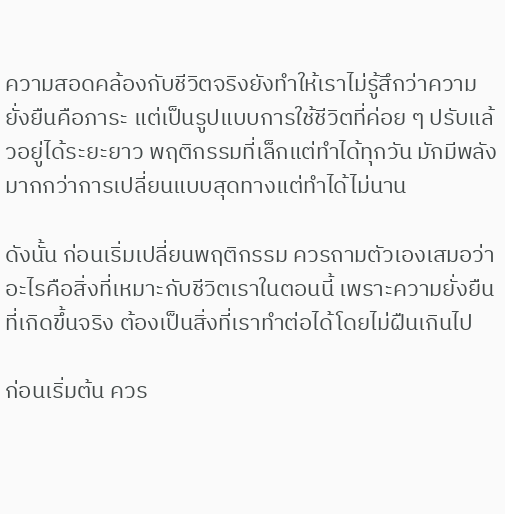ความสอดคล้องกับชีวิตจริงยังทำให้เราไม่รู้สึกว่าความยั่งยืนคือภาระ แต่เป็นรูปแบบการใช้ชีวิตที่ค่อย ๆ ปรับแล้วอยู่ได้ระยะยาว พฤติกรรมที่เล็กแต่ทำได้ทุกวัน มักมีพลังมากกว่าการเปลี่ยนแบบสุดทางแต่ทำได้ไม่นาน

ดังนั้น ก่อนเริ่มเปลี่ยนพฤติกรรม ควรถามตัวเองเสมอว่าอะไรคือสิ่งที่เหมาะกับชีวิตเราในตอนนี้ เพราะความยั่งยืนที่เกิดขึ้นจริง ต้องเป็นสิ่งที่เราทำต่อได้โดยไม่ฝืนเกินไป

ก่อนเริ่มต้น ควร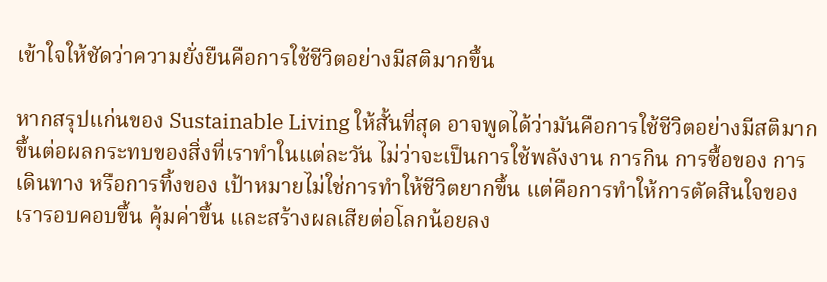เข้าใจให้ชัดว่าความยั่งยืนคือการใช้ชีวิตอย่างมีสติมากขึ้น

หากสรุปแก่นของ Sustainable Living ให้สั้นที่สุด อาจพูดได้ว่ามันคือการใช้ชีวิตอย่างมีสติมากขึ้นต่อผลกระทบของสิ่งที่เราทำในแต่ละวัน ไม่ว่าจะเป็นการใช้พลังงาน การกิน การซื้อของ การเดินทาง หรือการทิ้งของ เป้าหมายไม่ใช่การทำให้ชีวิตยากขึ้น แต่คือการทำให้การตัดสินใจของเรารอบคอบขึ้น คุ้มค่าขึ้น และสร้างผลเสียต่อโลกน้อยลง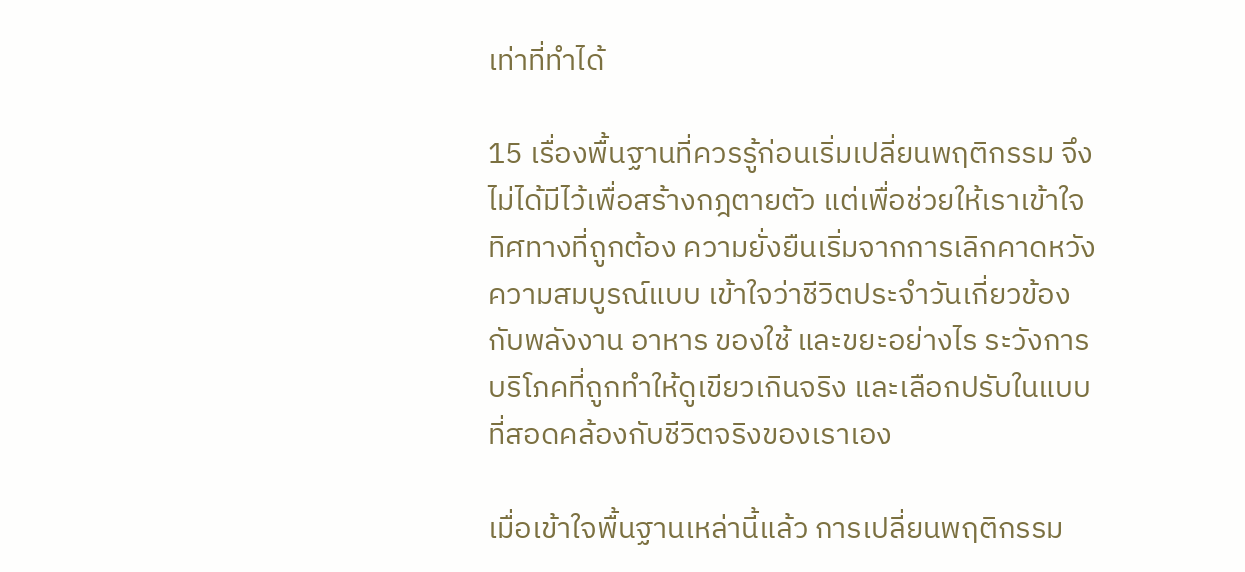เท่าที่ทำได้

15 เรื่องพื้นฐานที่ควรรู้ก่อนเริ่มเปลี่ยนพฤติกรรม จึงไม่ได้มีไว้เพื่อสร้างกฎตายตัว แต่เพื่อช่วยให้เราเข้าใจทิศทางที่ถูกต้อง ความยั่งยืนเริ่มจากการเลิกคาดหวังความสมบูรณ์แบบ เข้าใจว่าชีวิตประจำวันเกี่ยวข้องกับพลังงาน อาหาร ของใช้ และขยะอย่างไร ระวังการบริโภคที่ถูกทำให้ดูเขียวเกินจริง และเลือกปรับในแบบที่สอดคล้องกับชีวิตจริงของเราเอง

เมื่อเข้าใจพื้นฐานเหล่านี้แล้ว การเปลี่ยนพฤติกรรม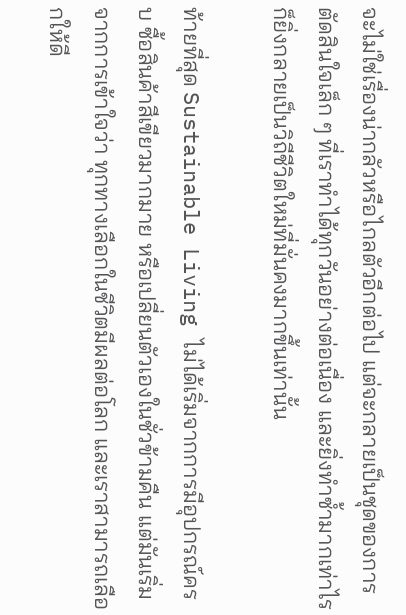จะไม่ใช่เรื่องน่ากลัวหรือไกลตัวอีกต่อไป แต่จะกลายเป็นชุดของการตัดสินใจเล็ก ๆ ที่เราทำได้ทุกวันอย่างต่อเนื่อง และยิ่งทำซ้ำมากเท่าไร ก็ยิ่งกลายเป็นวิถีชีวิตใหม่ที่มั่นคงมากขึ้นเท่านั้น

ท้ายที่สุด Sustainable Living ไม่ได้เริ่มจากการมีอุปกรณ์ครบ ซื้อสินค้าสีเขียวมากมาย หรือเปลี่ยนตัวเองในชั่วข้ามคืน แต่มันเริ่มจากการเข้าใจว่า ทุกทางเลือกในชีวิตมีผลต่อโลก และเราสามารถเลือกให้ดี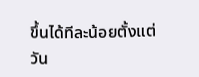ขึ้นได้ทีละน้อยตั้งแต่วัน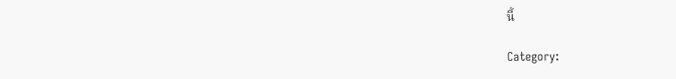นี้

Category: